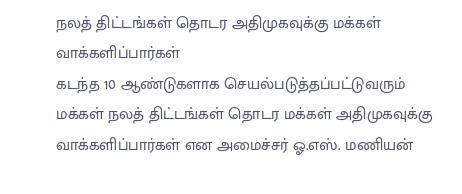நலத் திட்டங்கள் தொடர அதிமுகவுக்கு மக்கள் வாக்களிப்பார்கள்
கடந்த 10 ஆண்டுகளாக செயல்படுத்தப்பட்டுவரும் மக்கள் நலத் திட்டங்கள் தொடர மக்கள் அதிமுகவுக்கு வாக்களிப்பார்கள் என அமைச்சர் ஓ.எஸ். மணியன்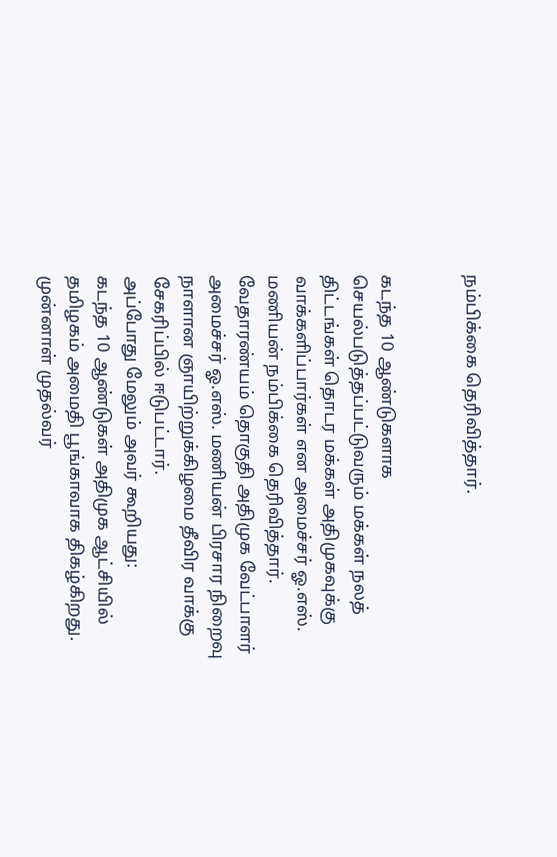நம்பிக்கை தெரிவித்தார்.


கடந்த 10 ஆண்டுகளாக செயல்படுத்தப்பட்டுவரும் மக்கள் நலத் திட்டங்கள் தொடர மக்கள் அதிமுகவுக்கு வாக்களிப்பார்கள் என அமைச்சர் ஓ.எஸ். மணியன் நம்பிக்கை தெரிவித்தார்.
வேதாரண்யம் தொகுதி அதிமுக வேட்பாளர் அமைச்சர் ஓ.எஸ். மணியன் பிரசார நிறைவு நாளான ஞாயிற்றுக்கிழமை தீவிர வாக்கு சேகரிப்பில் ஈடுபட்டார்.
அப்போது மேலும் அவர் கூறியது:
கடந்த 10 ஆண்டுகள் அதிமுக ஆட்சியில் தமிழகம் அமைதி பூங்காவாக திகழ்கிறது. முன்னாள் முதல்வர்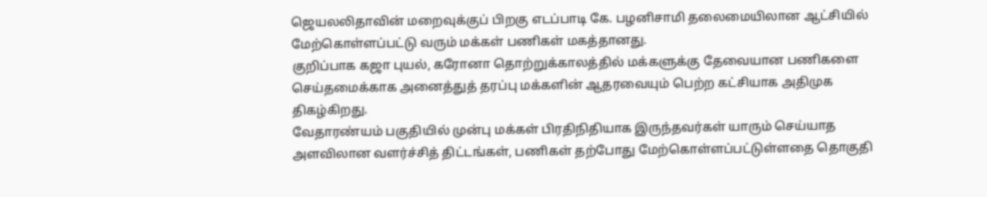ஜெயலலிதாவின் மறைவுக்குப் பிறகு எடப்பாடி கே. பழனிசாமி தலைமையிலான ஆட்சியில் மேற்கொள்ளப்பட்டு வரும் மக்கள் பணிகள் மகத்தானது.
குறிப்பாக கஜா புயல், கரோனா தொற்றுக்காலத்தில் மக்களுக்கு தேவையான பணிகளை செய்தமைக்காக அனைத்துத் தரப்பு மக்களின் ஆதரவையும் பெற்ற கட்சியாக அதிமுக திகழ்கிறது.
வேதாரண்யம் பகுதியில் முன்பு மக்கள் பிரதிநிதியாக இருந்தவர்கள் யாரும் செய்யாத அளவிலான வளர்ச்சித் திட்டங்கள், பணிகள் தற்போது மேற்கொள்ளப்பட்டுள்ளதை தொகுதி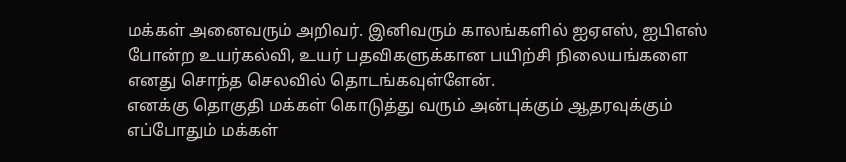மக்கள் அனைவரும் அறிவர். இனிவரும் காலங்களில் ஐஏஎஸ், ஐபிஎஸ் போன்ற உயர்கல்வி, உயர் பதவிகளுக்கான பயிற்சி நிலையங்களை எனது சொந்த செலவில் தொடங்கவுள்ளேன்.
எனக்கு தொகுதி மக்கள் கொடுத்து வரும் அன்புக்கும் ஆதரவுக்கும் எப்போதும் மக்கள்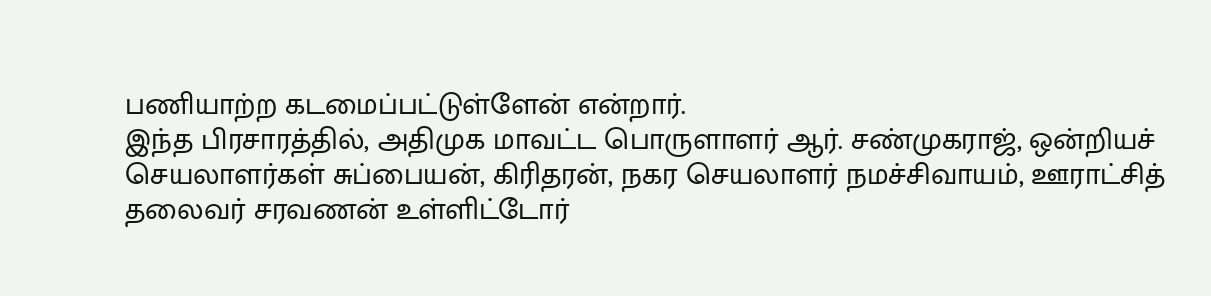பணியாற்ற கடமைப்பட்டுள்ளேன் என்றார்.
இந்த பிரசாரத்தில், அதிமுக மாவட்ட பொருளாளர் ஆர். சண்முகராஜ், ஒன்றியச் செயலாளர்கள் சுப்பையன், கிரிதரன், நகர செயலாளர் நமச்சிவாயம், ஊராட்சித் தலைவர் சரவணன் உள்ளிட்டோர்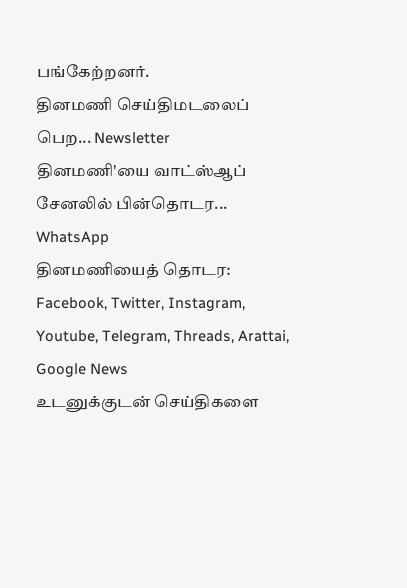பங்கேற்றனர்.
தினமணி செய்திமடலைப் பெற... Newsletter
தினமணி'யை வாட்ஸ்ஆப் சேனலில் பின்தொடர... WhatsApp
தினமணியைத் தொடர: Facebook, Twitter, Instagram, Youtube, Telegram, Threads, Arattai, Google News
உடனுக்குடன் செய்திகளை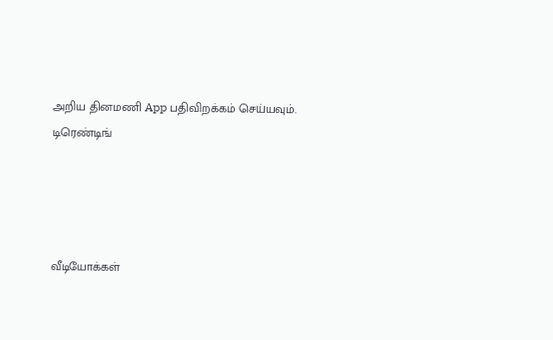அறிய தினமணி App பதிவிறக்கம் செய்யவும்.
டிரெண்டிங்




வீடியோக்கள்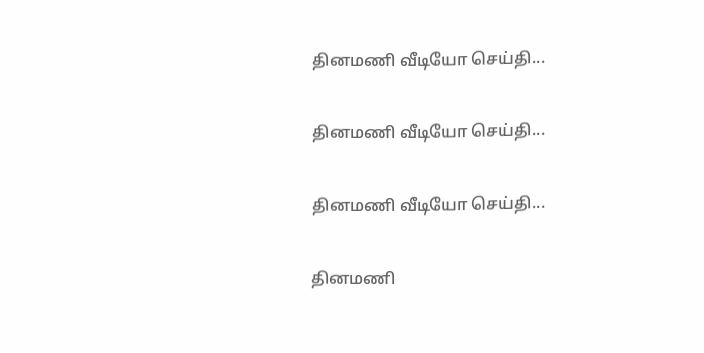தினமணி வீடியோ செய்தி...

தினமணி வீடியோ செய்தி...

தினமணி வீடியோ செய்தி...

தினமணி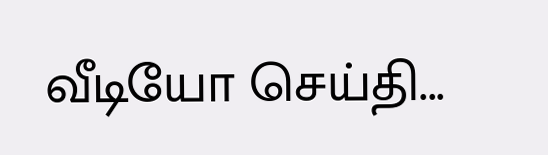வீடியோ செய்தி...